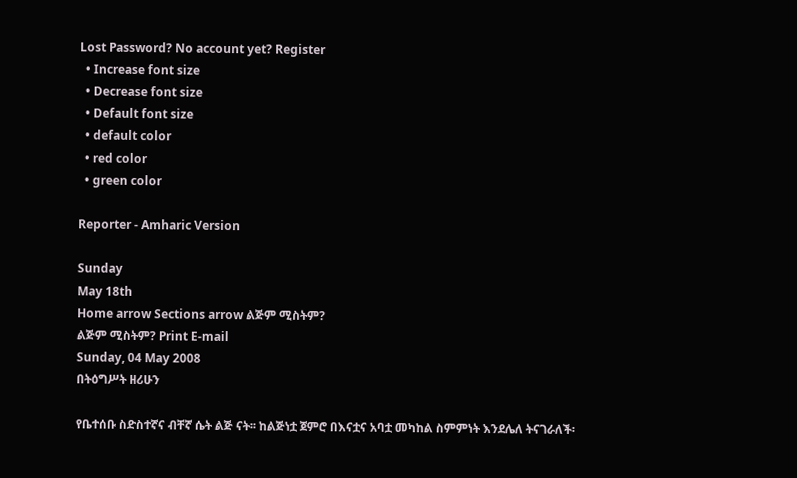Lost Password? No account yet? Register
  • Increase font size
  • Decrease font size
  • Default font size
  • default color
  • red color
  • green color

Reporter - Amharic Version

Sunday
May 18th
Home arrow Sections arrow ልጅም ሚስትም?
ልጅም ሚስትም? Print E-mail
Sunday, 04 May 2008
በትዕግሥት ዘሪሁን

የቤተሰቡ ስድስተኛና ብቸኛ ሴት ልጅ ናት፡፡ ከልጅነቷ ጀምሮ በእናቷና አባቷ መካከል ስምምነት እንደሌለ ትናገራለች፡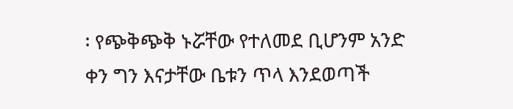፡ የጭቅጭቅ ኑሯቸው የተለመደ ቢሆንም አንድ ቀን ግን እናታቸው ቤቱን ጥላ እንደወጣች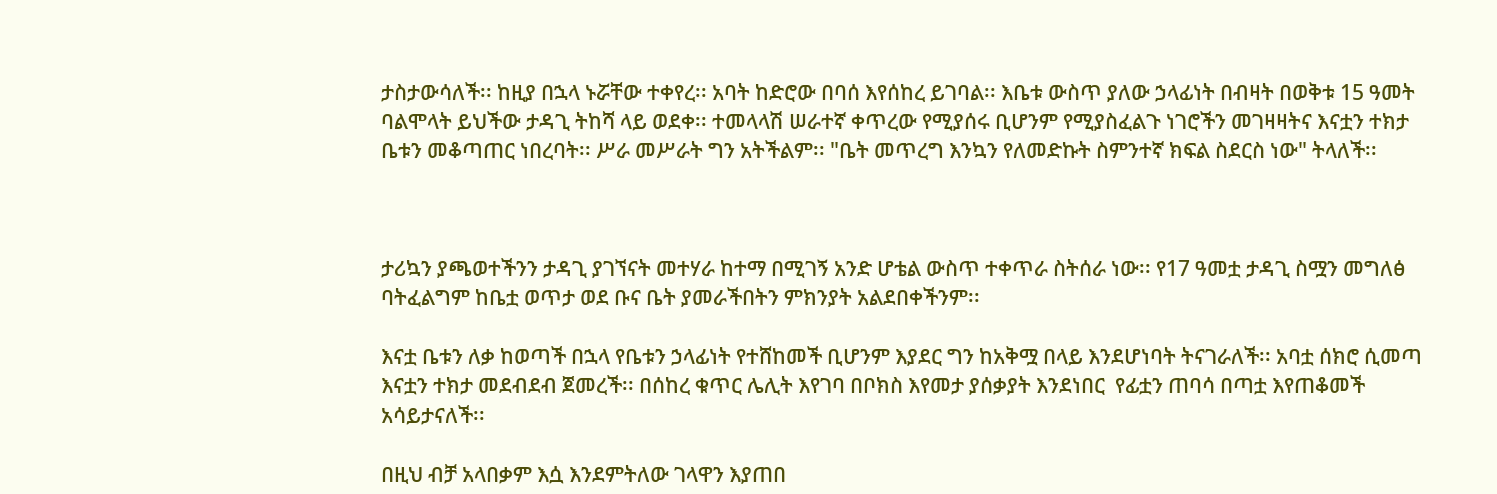ታስታውሳለች፡፡ ከዚያ በኋላ ኑሯቸው ተቀየረ፡፡ አባት ከድሮው በባሰ እየሰከረ ይገባል፡፡ እቤቱ ውስጥ ያለው ኃላፊነት በብዛት በወቅቱ 15 ዓመት ባልሞላት ይህችው ታዳጊ ትከሻ ላይ ወደቀ፡፡ ተመላላሽ ሠራተኛ ቀጥረው የሚያሰሩ ቢሆንም የሚያስፈልጉ ነገሮችን መገዛዛትና እናቷን ተክታ ቤቱን መቆጣጠር ነበረባት፡፡ ሥራ መሥራት ግን አትችልም፡፡ "ቤት መጥረግ እንኳን የለመድኩት ስምንተኛ ክፍል ስደርስ ነው" ትላለች፡፡



ታሪኳን ያጫወተችንን ታዳጊ ያገኘናት መተሃራ ከተማ በሚገኝ አንድ ሆቴል ውስጥ ተቀጥራ ስትሰራ ነው፡፡ የ17 ዓመቷ ታዳጊ ስሟን መግለፅ ባትፈልግም ከቤቷ ወጥታ ወደ ቡና ቤት ያመራችበትን ምክንያት አልደበቀችንም፡፡

እናቷ ቤቱን ለቃ ከወጣች በኋላ የቤቱን ኃላፊነት የተሸከመች ቢሆንም እያደር ግን ከአቅሟ በላይ እንደሆነባት ትናገራለች፡፡ አባቷ ሰክሮ ሲመጣ እናቷን ተክታ መደብደብ ጀመረች፡፡ በሰከረ ቁጥር ሌሊት እየገባ በቦክስ እየመታ ያሰቃያት እንደነበር  የፊቷን ጠባሳ በጣቷ እየጠቆመች አሳይታናለች፡፡

በዚህ ብቻ አላበቃም እሷ እንደምትለው ገላዋን እያጠበ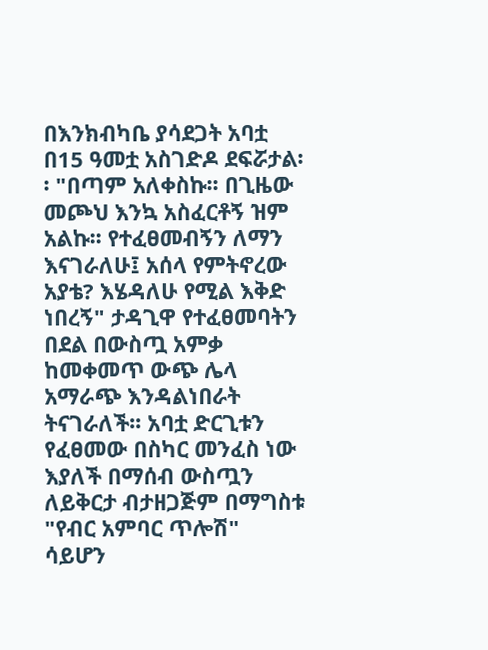በእንክብካቤ ያሳደጋት አባቷ በ15 ዓመቷ አስገድዶ ደፍሯታል፡፡ "በጣም አለቀስኩ፡፡ በጊዜው መጮህ እንኳ አስፈርቶኝ ዝም አልኩ፡፡ የተፈፀመብኝን ለማን እናገራለሁ፤ አሰላ የምትኖረው አያቴ? እሄዳለሁ የሚል እቅድ ነበረኝ" ታዳጊዋ የተፈፀመባትን በደል በውስጧ አምቃ ከመቀመጥ ውጭ ሌላ አማራጭ እንዳልነበራት ትናገራለች፡፡ አባቷ ድርጊቱን የፈፀመው በስካር መንፈስ ነው እያለች በማሰብ ውስጧን ለይቅርታ ብታዘጋጅም በማግስቱ "የብር አምባር ጥሎሽ" ሳይሆን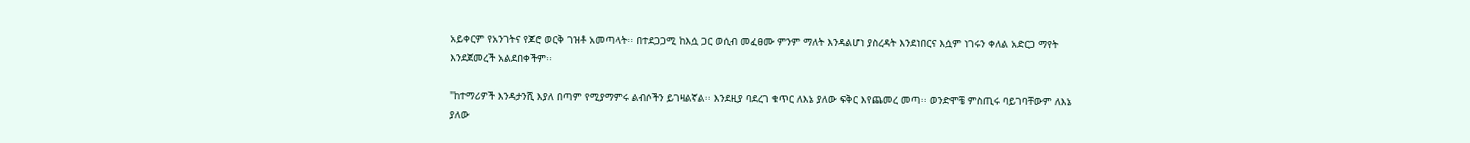አይቀርም የአንገትና የጆሮ ወርቅ ገዝቶ አመጣላት፡፡ በተደጋጋሚ ከእሷ ጋር ወሲብ መፈፀሙ ምንም ማለት እንዳልሆነ ያስረዳት እንደነበርና እሷም ነገሩን ቀለል አድርጋ ማየት እንደጀመረች አልደበቀችም፡፡

"ከተማሪዎች እንዳታንሺ እያለ በጣም የሚያማምሩ ልብሶችን ይገዛልኛል፡፡ እንደዚያ ባደረገ ቁጥር ለእኔ ያለው ፍቅር እየጨመረ መጣ፡፡ ወንድሞቼ ምስጢሩ ባይገባቸውም ለእኔ ያለው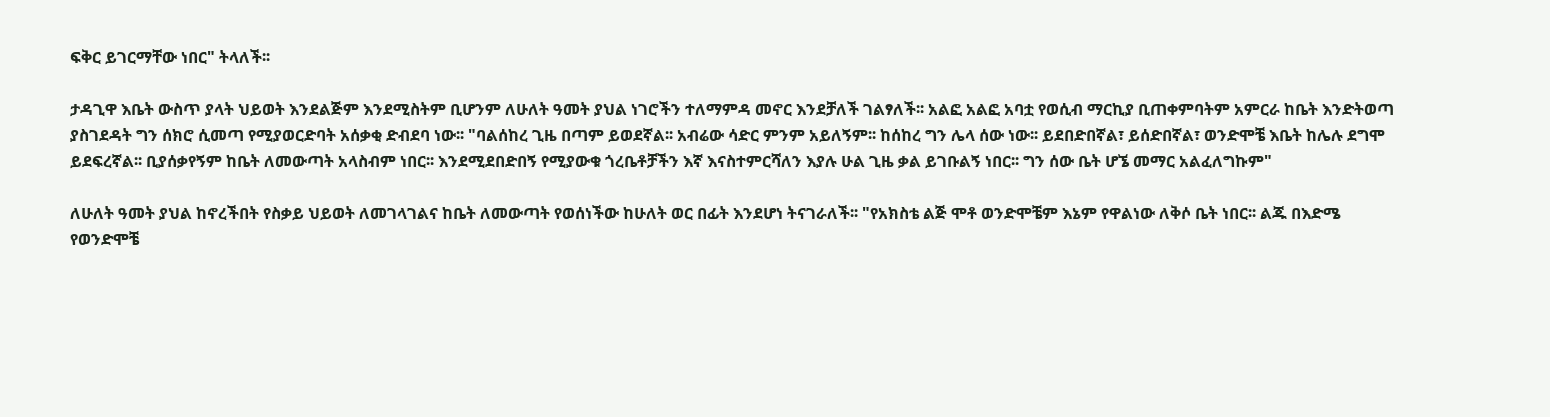ፍቅር ይገርማቸው ነበር" ትላለች፡፡

ታዳጊዋ እቤት ውስጥ ያላት ህይወት እንደልጅም እንደሚስትም ቢሆንም ለሁለት ዓመት ያህል ነገሮችን ተለማምዳ መኖር እንደቻለች ገልፃለች፡፡ አልፎ አልፎ አባቷ የወሲብ ማርኪያ ቢጠቀምባትም አምርራ ከቤት እንድትወጣ ያስገደዳት ግን ሰክሮ ሲመጣ የሚያወርድባት አሰቃቂ ድብደባ ነው፡፡ "ባልሰከረ ጊዜ በጣም ይወደኛል፡፡ አብሬው ሳድር ምንም አይለኝም፡፡ ከሰከረ ግን ሌላ ሰው ነው፡፡ ይደበድበኛል፣ ይሰድበኛል፣ ወንድሞቼ እቤት ከሌሉ ደግሞ ይደፍረኛል፡፡ ቢያሰቃየኝም ከቤት ለመውጣት አላስብም ነበር፡፡ እንደሚደበድበኝ የሚያውቁ ጎረቤቶቻችን እኛ እናስተምርሻለን እያሉ ሁል ጊዜ ቃል ይገቡልኝ ነበር፡፡ ግን ሰው ቤት ሆኜ መማር አልፈለግኩም"

ለሁለት ዓመት ያህል ከኖረችበት የስቃይ ህይወት ለመገላገልና ከቤት ለመውጣት የወሰነችው ከሁለት ወር በፊት እንደሆነ ትናገራለች፡፡ "የአክስቴ ልጅ ሞቶ ወንድሞቼም እኔም የዋልነው ለቅሶ ቤት ነበር፡፡ ልጁ በእድሜ የወንድሞቼ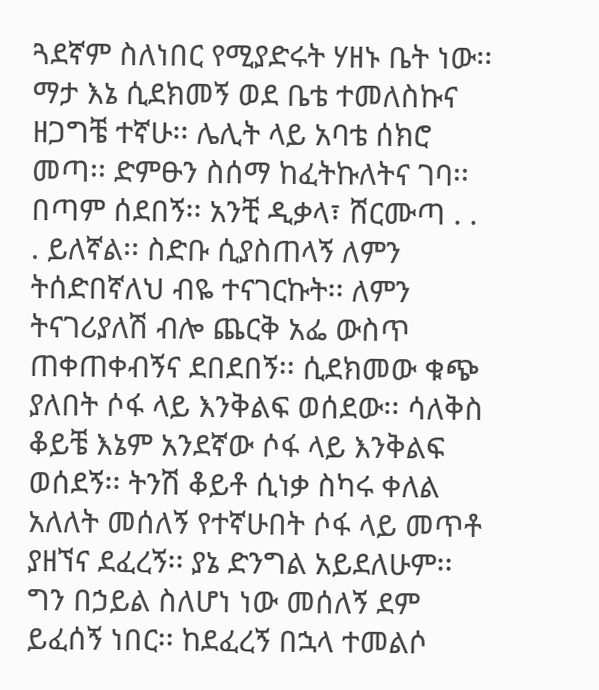ጓደኛም ስለነበር የሚያድሩት ሃዘኑ ቤት ነው፡፡ ማታ እኔ ሲደክመኝ ወደ ቤቴ ተመለስኩና ዘጋግቼ ተኛሁ፡፡ ሌሊት ላይ አባቴ ሰክሮ መጣ፡፡ ድምፁን ስሰማ ከፈትኩለትና ገባ፡፡ በጣም ሰደበኝ፡፡ አንቺ ዲቃላ፣ ሸርሙጣ . . . ይለኛል፡፡ ስድቡ ሲያስጠላኝ ለምን ትሰድበኛለህ ብዬ ተናገርኩት፡፡ ለምን ትናገሪያለሽ ብሎ ጨርቅ አፌ ውስጥ ጠቀጠቀብኝና ደበደበኝ፡፡ ሲደክመው ቁጭ ያለበት ሶፋ ላይ እንቅልፍ ወሰደው፡፡ ሳለቅስ ቆይቼ እኔም አንደኛው ሶፋ ላይ እንቅልፍ ወሰደኝ፡፡ ትንሽ ቆይቶ ሲነቃ ስካሩ ቀለል አለለት መሰለኝ የተኛሁበት ሶፋ ላይ መጥቶ ያዘኘና ደፈረኝ፡፡ ያኔ ድንግል አይደለሁም፡፡ ግን በኃይል ስለሆነ ነው መሰለኝ ደም ይፈሰኝ ነበር፡፡ ከደፈረኝ በኋላ ተመልሶ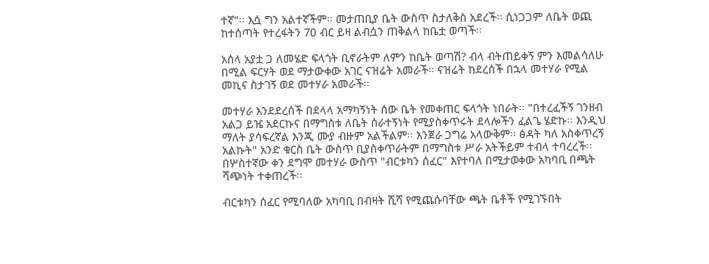ተኛ"፡፡ እሷ ግን አልተኛችም፡፡ መታጠቢያ ቤት ውስጥ ስታለቅስ አደረች፡፡ ሲነጋጋም ለቤት ወጪ ከተሰጣት የተረፋትን 7ዐ ብር ይዛ ልብሷን ጠቅልላ ከቤቷ ወጣች፡፡

አሰላ አያቷ ጋ ለመሄድ ፍላጎት ቢኖራትም ለምን ከቤት ወጣሽ? ብላ ብትጠይቀኝ ምን እመልሳለሁ በሚል ፍርሃት ወደ ማታውቀው አገር ናዝሬት አመራች፡፡ ናዝሬት ከደረሰች በኋላ መተሃራ የሚል መኪና ስታገኝ ወደ መተሃራ አመራች፡፡

መተሃራ እንደደረሰች በደላላ አማካኝነት ሰው ቤት የመቀጠር ፍላጎት ነበራት፡፡ "በተረፈችኝ ገንዘብ አልጋ ይዤ አደርኩና በማግስቱ ለቤት ሰራተኝነት የሚያስቀጥሩት ደላሎችን ፈልጌ ሄድኩ፡፡ እንዲህ ማለት ያሳፍረኛል እንጂ ሙያ ብዙም አልችልም፡፡ እንጀራ ጋግሬ አላውቅም፡፡ ፅዳት ካለ አስቀጥረኝ አልኩት" አንድ ቁርስ ቤት ውስጥ ቢያስቀጥራትም በማግስቱ ሥራ አትችይም ተብላ ተባረረች፡፡ በሦስተኛው ቀን ደግሞ መተሃራ ውስጥ "ብርቱካን ሰፈር" እየተባለ በሚታወቀው አካባቢ በጫት ሻጭነት ተቀጠረች፡፡

ብርቱካን ሰፈር የሚባለው አካባቢ በብዛት ሺሻ የሚጨሱባቸው ጫት ቤቶች የሚገኙበት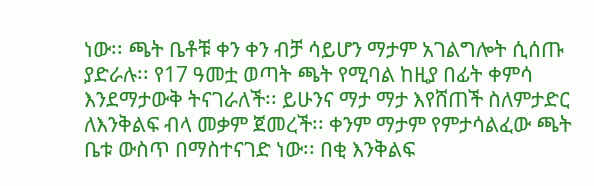ነው፡፡ ጫት ቤቶቹ ቀን ቀን ብቻ ሳይሆን ማታም አገልግሎት ሲሰጡ ያድራሉ፡፡ የ17 ዓመቷ ወጣት ጫት የሚባል ከዚያ በፊት ቀምሳ እንደማታውቅ ትናገራለች፡፡ ይሁንና ማታ ማታ እየሸጠች ስለምታድር ለእንቅልፍ ብላ መቃም ጀመረች፡፡ ቀንም ማታም የምታሳልፈው ጫት ቤቱ ውስጥ በማስተናገድ ነው፡፡ በቂ እንቅልፍ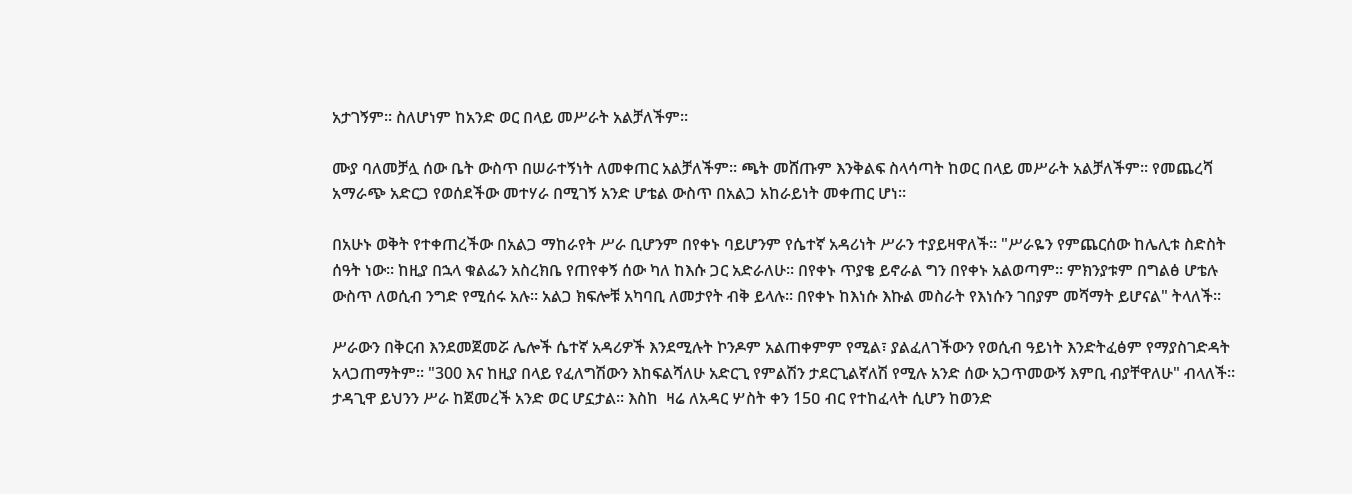አታገኝም፡፡ ስለሆነም ከአንድ ወር በላይ መሥራት አልቻለችም፡፡

ሙያ ባለመቻሏ ሰው ቤት ውስጥ በሠራተኝነት ለመቀጠር አልቻለችም፡፡ ጫት መሸጡም እንቅልፍ ስላሳጣት ከወር በላይ መሥራት አልቻለችም፡፡ የመጨረሻ አማራጭ አድርጋ የወሰደችው መተሃራ በሚገኝ አንድ ሆቴል ውስጥ በአልጋ አከራይነት መቀጠር ሆነ፡፡

በአሁኑ ወቅት የተቀጠረችው በአልጋ ማከራየት ሥራ ቢሆንም በየቀኑ ባይሆንም የሴተኛ አዳሪነት ሥራን ተያይዛዋለች፡፡ "ሥራዬን የምጨርሰው ከሌሊቱ ስድስት ሰዓት ነው፡፡ ከዚያ በኋላ ቁልፌን አስረክቤ የጠየቀኝ ሰው ካለ ከእሱ ጋር አድራለሁ፡፡ በየቀኑ ጥያቄ ይኖራል ግን በየቀኑ አልወጣም፡፡ ምክንያቱም በግልፅ ሆቴሉ ውስጥ ለወሲብ ንግድ የሚሰሩ አሉ፡፡ አልጋ ክፍሎቹ አካባቢ ለመታየት ብቅ ይላሉ፡፡ በየቀኑ ከእነሱ እኩል መስራት የእነሱን ገበያም መሻማት ይሆናል" ትላለች፡፡

ሥራውን በቅርብ እንደመጀመሯ ሌሎች ሴተኛ አዳሪዎች እንደሚሉት ኮንዶም አልጠቀምም የሚል፣ ያልፈለገችውን የወሲብ ዓይነት እንድትፈፅም የማያስገድዳት አላጋጠማትም፡፡ "300 እና ከዚያ በላይ የፈለግሽውን እከፍልሻለሁ አድርጊ የምልሽን ታደርጊልኛለሽ የሚሉ አንድ ሰው አጋጥመውኝ እምቢ ብያቸዋለሁ" ብላለች፡፡ ታዳጊዋ ይህንን ሥራ ከጀመረች አንድ ወር ሆኗታል፡፡ እስከ  ዛሬ ለአዳር ሦስት ቀን 15ዐ ብር የተከፈላት ሲሆን ከወንድ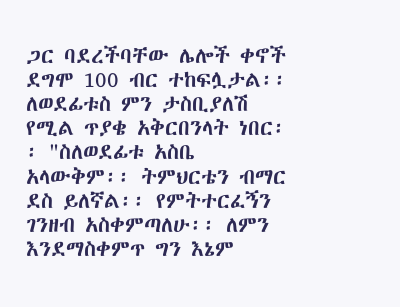ጋር ባደረችባቸው ሌሎች ቀኖች ደግሞ 100 ብር ተከፍሏታል፡፡ ለወደፊቱስ ምን ታስቢያለሽ የሚል ጥያቄ አቅርበንላት ነበር፡፡ "ስለወደፊቱ አስቤ አላውቅም፡፡ ትምህርቴን ብማር ደስ ይለኛል፡፡ የምትተርፈኝን ገንዘብ አስቀምጣለሁ፡፡ ለምን እንደማስቀምጥ ግን እኔም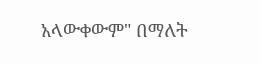አላውቀውም" በማለት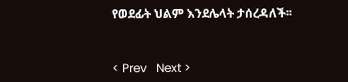የወደፊት ህልም እንደሌላት ታሰረዳለች፡፡


< Prev   Next >